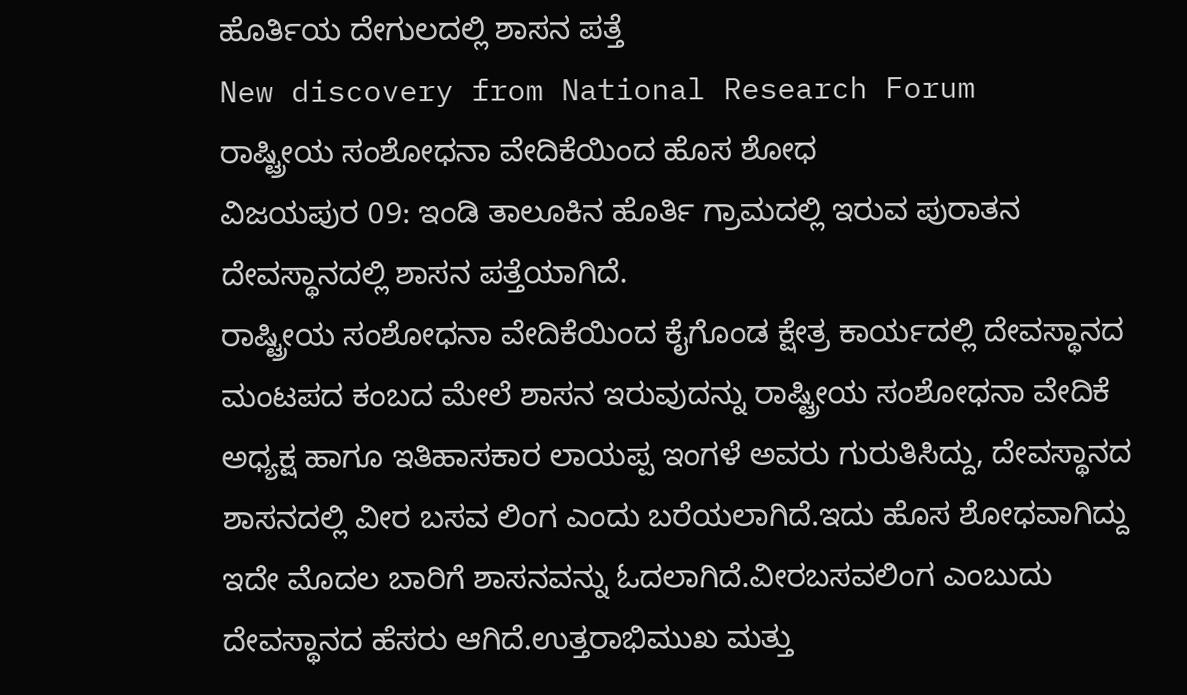ಹೊರ್ತಿಯ ದೇಗುಲದಲ್ಲಿ ಶಾಸನ ಪತ್ತೆ
New discovery from National Research Forum
ರಾಷ್ಟ್ರೀಯ ಸಂಶೋಧನಾ ವೇದಿಕೆಯಿಂದ ಹೊಸ ಶೋಧ
ವಿಜಯಪುರ 09: ಇಂಡಿ ತಾಲೂಕಿನ ಹೊರ್ತಿ ಗ್ರಾಮದಲ್ಲಿ ಇರುವ ಪುರಾತನ ದೇವಸ್ಥಾನದಲ್ಲಿ ಶಾಸನ ಪತ್ತೆಯಾಗಿದೆ.
ರಾಷ್ಟ್ರೀಯ ಸಂಶೋಧನಾ ವೇದಿಕೆಯಿಂದ ಕೈಗೊಂಡ ಕ್ಷೇತ್ರ ಕಾರ್ಯದಲ್ಲಿ ದೇವಸ್ಥಾನದ ಮಂಟಪದ ಕಂಬದ ಮೇಲೆ ಶಾಸನ ಇರುವುದನ್ನು ರಾಷ್ಟ್ರೀಯ ಸಂಶೋಧನಾ ವೇದಿಕೆ ಅಧ್ಯಕ್ಷ ಹಾಗೂ ಇತಿಹಾಸಕಾರ ಲಾಯಪ್ಪ ಇಂಗಳೆ ಅವರು ಗುರುತಿಸಿದ್ದು, ದೇವಸ್ಥಾನದ ಶಾಸನದಲ್ಲಿ ವೀರ ಬಸವ ಲಿಂಗ ಎಂದು ಬರೆಯಲಾಗಿದೆ.ಇದು ಹೊಸ ಶೋಧವಾಗಿದ್ದು ಇದೇ ಮೊದಲ ಬಾರಿಗೆ ಶಾಸನವನ್ನು ಓದಲಾಗಿದೆ.ವೀರಬಸವಲಿಂಗ ಎಂಬುದು ದೇವಸ್ಥಾನದ ಹೆಸರು ಆಗಿದೆ.ಉತ್ತರಾಭಿಮುಖ ಮತ್ತು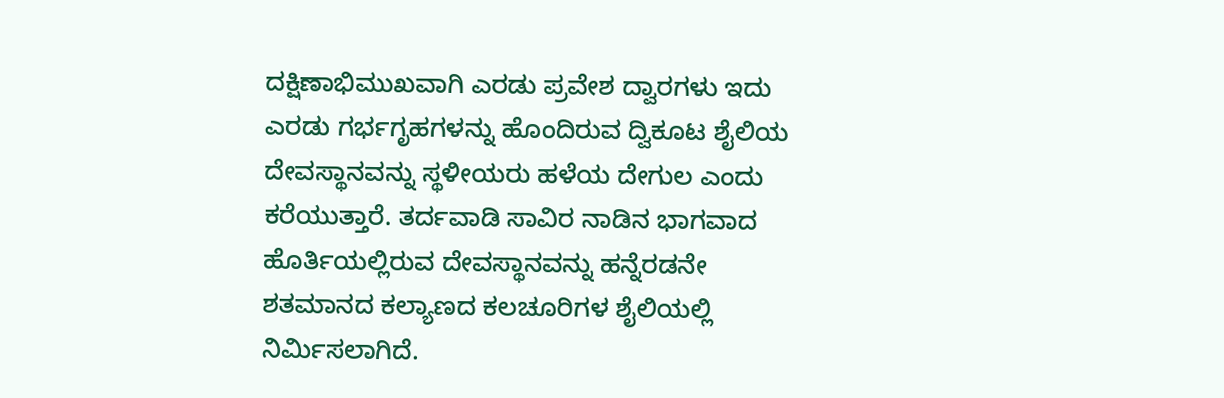ದಕ್ಷಿಣಾಭಿಮುಖವಾಗಿ ಎರಡು ಪ್ರವೇಶ ದ್ವಾರಗಳು ಇದು ಎರಡು ಗರ್ಭಗೃಹಗಳನ್ನು ಹೊಂದಿರುವ ದ್ವಿಕೂಟ ಶೈಲಿಯ ದೇವಸ್ಥಾನವನ್ನು ಸ್ಥಳೀಯರು ಹಳೆಯ ದೇಗುಲ ಎಂದು ಕರೆಯುತ್ತಾರೆ. ತರ್ದವಾಡಿ ಸಾವಿರ ನಾಡಿನ ಭಾಗವಾದ ಹೊರ್ತಿಯಲ್ಲಿರುವ ದೇವಸ್ಥಾನವನ್ನು ಹನ್ನೆರಡನೇ ಶತಮಾನದ ಕಲ್ಯಾಣದ ಕಲಚೂರಿಗಳ ಶೈಲಿಯಲ್ಲಿ ನಿರ್ಮಿಸಲಾಗಿದೆ.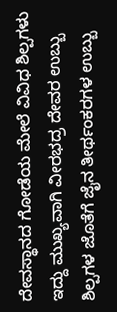ದೇವಸ್ಥಾನದ ಗೋಡೆಯ ಮೇಲೆ ವಿವಿಧ ಶಿಲ್ಪಗಳು ಇದ್ದು ಮುಖ್ಯವಾಗಿ ವೀರಭದ್ರ ದೇವರ ಉಬ್ಬು ಶಿಲ್ಪಗಳ ಜೊತೆಗೆ ಜೈನ ತೀರ್ಥಂಕರಗಳ ಉಬ್ಬು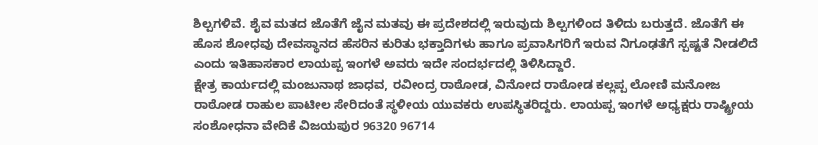ಶಿಲ್ಪಗಳಿವೆ. ಶೈವ ಮತದ ಜೊತೆಗೆ ಜೈನ ಮತವು ಈ ಪ್ರದೇಶದಲ್ಲಿ ಇರುವುದು ಶಿಲ್ಪಗಳಿಂದ ತಿಳಿದು ಬರುತ್ತದೆ. ಜೊತೆಗೆ ಈ ಹೊಸ ಶೋಧವು ದೇವಸ್ಥಾನದ ಹೆಸರಿನ ಕುರಿತು ಭಕ್ತಾದಿಗಳು ಹಾಗೂ ಪ್ರವಾಸಿಗರಿಗೆ ಇರುವ ನಿಗೂಢತೆಗೆ ಸ್ಪಷ್ಟತೆ ನೀಡಲಿದೆ ಎಂದು ಇತಿಹಾಸಕಾರ ಲಾಯಪ್ಪ ಇಂಗಳೆ ಅವರು ಇದೇ ಸಂದರ್ಭದಲ್ಲಿ ತಿಳಿಸಿದ್ದಾರೆ.
ಕ್ಷೇತ್ರ ಕಾರ್ಯದಲ್ಲಿ ಮಂಜುನಾಥ ಜಾಧವ, ರವೀಂದ್ರ ರಾಠೋಡ, ವಿನೋದ ರಾಠೋಡ ಕಲ್ಲಪ್ಪ ಲೋಣಿ ಮನೋಜ ರಾಠೋಡ ರಾಹುಲ ಪಾಟೀಲ ಸೇರಿದಂತೆ ಸ್ಥಳೀಯ ಯುವಕರು ಉಪಸ್ಥಿತರಿದ್ದರು. ಲಾಯಪ್ಪ ಇಂಗಳೆ ಅಧ್ಯಕ್ಷರು ರಾಷ್ಟ್ರೀಯ ಸಂಶೋಧನಾ ವೇದಿಕೆ ವಿಜಯಪುರ 96320 96714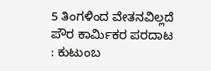5 ತಿಂಗಳಿಂದ ವೇತನವಿಲ್ಲದೆ ಪೌರ ಕಾರ್ಮಿಕರ ಪರದಾಟ : ಕುಟುಂಬ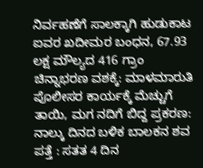ನಿರ್ವಹಣೆಗೆ ಸಾಲಕ್ಕಾಗಿ ಹುಡುಕಾಟ
ಐವರ ಖದೀಮರ ಬಂಧನ, 67.93 ಲಕ್ಷ ಮೌಲ್ಯದ 416 ಗ್ರಾಂ ಚಿನ್ನಾಭರಣ ವಶಕ್ಕೆ: ಮಾಳಮಾರುತಿ ಪೊಲೀಸರ ಕಾರ್ಯಕ್ಕೆ ಮೆಚ್ಚುಗೆ
ತಾಯಿ, ಮಗ ನದಿಗೆ ಬಿದ್ದ ಪ್ರಕರಣ: ನಾಲ್ಕು ದಿನದ ಬಳಿಕ ಬಾಲಕನ ಶವ ಪತ್ತೆ : ಸತತ 4 ದಿನ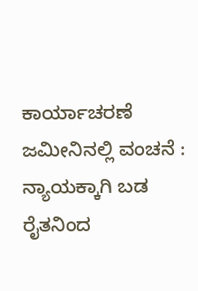ಕಾರ್ಯಾಚರಣೆ
ಜಮೀನಿನಲ್ಲಿ ವಂಚನೆ : ನ್ಯಾಯಕ್ಕಾಗಿ ಬಡ ರೈತನಿಂದ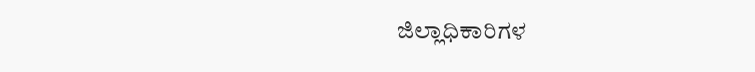ಜಿಲ್ಲಾಧಿಕಾರಿಗಳ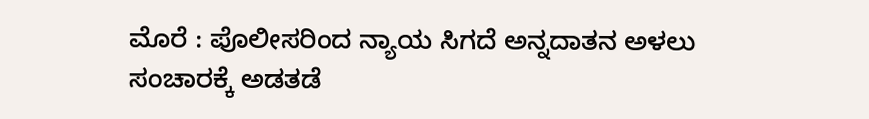ಮೊರೆ : ಪೊಲೀಸರಿಂದ ನ್ಯಾಯ ಸಿಗದೆ ಅನ್ನದಾತನ ಅಳಲು
ಸಂಚಾರಕ್ಕೆ ಅಡತಡೆ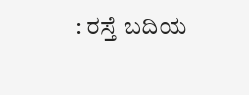: ರಸ್ತೆ ಬದಿಯ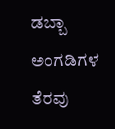ಡಬ್ಬಾ ಅಂಗಡಿಗಳ ತೆರವು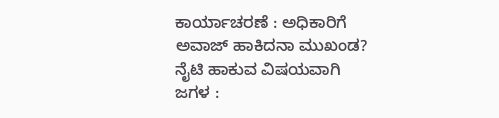ಕಾರ್ಯಾಚರಣೆ : ಅಧಿಕಾರಿಗೆ ಅವಾಜ್ ಹಾಕಿದನಾ ಮುಖಂಡ?
ನೈಟಿ ಹಾಕುವ ವಿಷಯವಾಗಿ ಜಗಳ :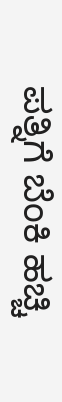ಪತ್ನಿಗೆ ಬೆಂಕಿ ಹಚ್ಚಿ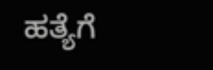ಹತ್ಯೆಗೆ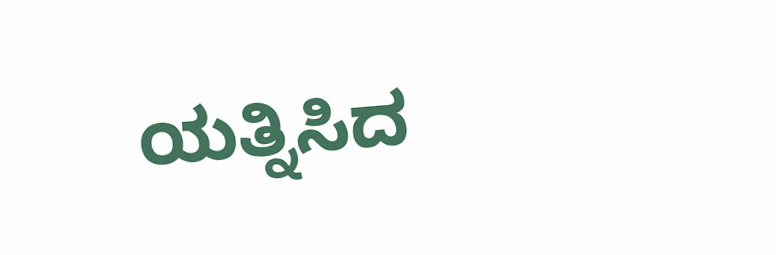ಯತ್ನಿಸಿದ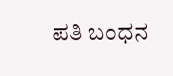ಪತಿ ಬಂಧನ